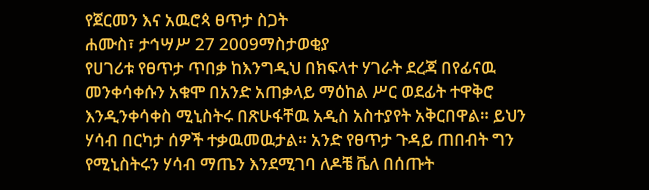የጀርመን እና አዉሮጳ ፀጥታ ስጋት
ሐሙስ፣ ታኅሣሥ 27 2009ማስታወቂያ
የሀገሪቱ የፀጥታ ጥበቃ ከእንግዲህ በክፍላተ ሃገራት ደረጃ በየፊናዉ መንቀሳቀሱን አቁሞ በአንድ አጠቃላይ ማዕከል ሥር ወደፊት ተዋቅሮ እንዲንቀሳቀስ ሚኒስትሩ በጽሁፋቸዉ አዲስ አስተያየት አቅርበዋል። ይህን ሃሳብ በርካታ ሰዎች ተቃዉመዉታል። አንድ የፀጥታ ጉዳይ ጠበብት ግን የሚኒስትሩን ሃሳብ ማጤን እንደሚገባ ለዶቼ ቬለ በሰጡት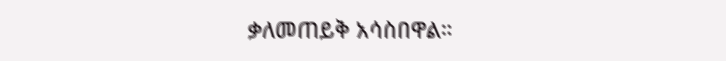ቃለመጠይቅ አሳስበዋል።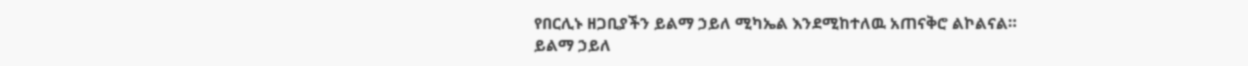የበርሊኑ ዘጋቢያችን ይልማ ኃይለ ሚካኤል እንደሚከተለዉ አጠናቅሮ ልኮልናል።
ይልማ ኃይለ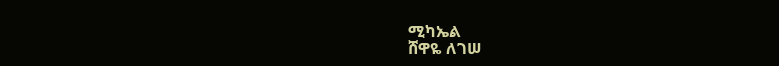ሚካኤል
ሸዋዬ ለገሠ